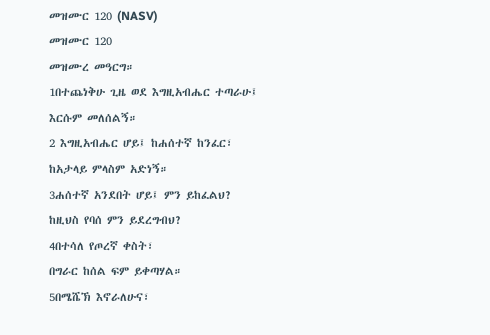መዝሙር 120 (NASV)
መዝሙር 120
መዝሙረ መዓርግ።
1በተጨነቅሁ ጊዜ ወደ እግዚአብሔር ተጣራሁ፤
እርሱም መለሰልኝ።
2 እግዚአብሔር ሆይ፤ ከሐሰተኛ ከንፈር፣
ከአታላይ ምላስም አድነኝ።
3ሐሰተኛ አንደበት ሆይ፤ ምን ይከፈልህ?
ከዚህስ የባሰ ምን ይደረግብህ?
4በተሳለ የጦረኛ ቀስት፣
በግራር ከሰል ፍም ይቀጣሃል።
5በሜሼኽ እኖራለሁና፣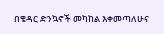በቄዳር ድንኳኖች መካከል እቀመጣለሁና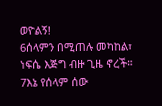ወዮልኝ!
6ሰላምን በሚጠሉ መካከል፣
ነፍሴ እጅግ ብዙ ጊዜ ኖረች።
7እኔ የሰላም ሰው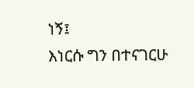ነኝ፤
እነርሱ ግን በተናገርሁ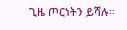ጊዜ ጦርነትን ይሻሉ።